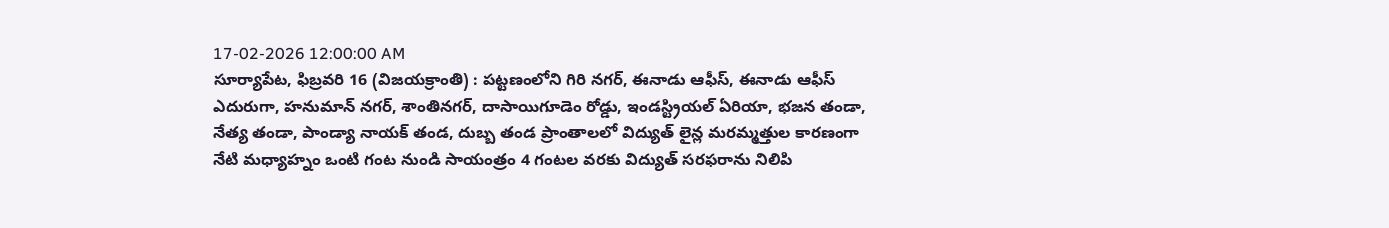17-02-2026 12:00:00 AM
సూర్యాపేట, ఫిబ్రవరి 16 (విజయక్రాంతి) : పట్టణంలోని గిరి నగర్, ఈనాడు ఆఫీస్, ఈనాడు ఆఫీస్ ఎదురుగా, హనుమాన్ నగర్, శాంతినగర్, దాసాయిగూడెం రోడ్డు, ఇండస్ట్రియల్ ఏరియా, భజన తండా, నేత్య తండా, పాండ్యా నాయక్ తండ, దుబ్బ తండ ప్రాంతాలలో విద్యుత్ లైన్ల మరమ్మత్తుల కారణంగా నేటి మధ్యాహ్నం ఒంటి గంట నుండి సాయంత్రం 4 గంటల వరకు విద్యుత్ సరఫరాను నిలిపి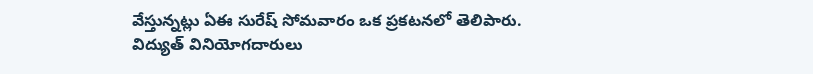వేస్తున్నట్లు ఏఈ సురేష్ సోమవారం ఒక ప్రకటనలో తెలిపారు. విద్యుత్ వినియోగదారులు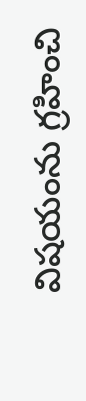విషయంను గ్రహించి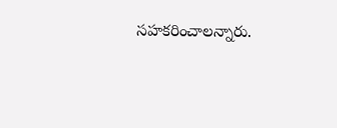సహకరించాలన్నారు.